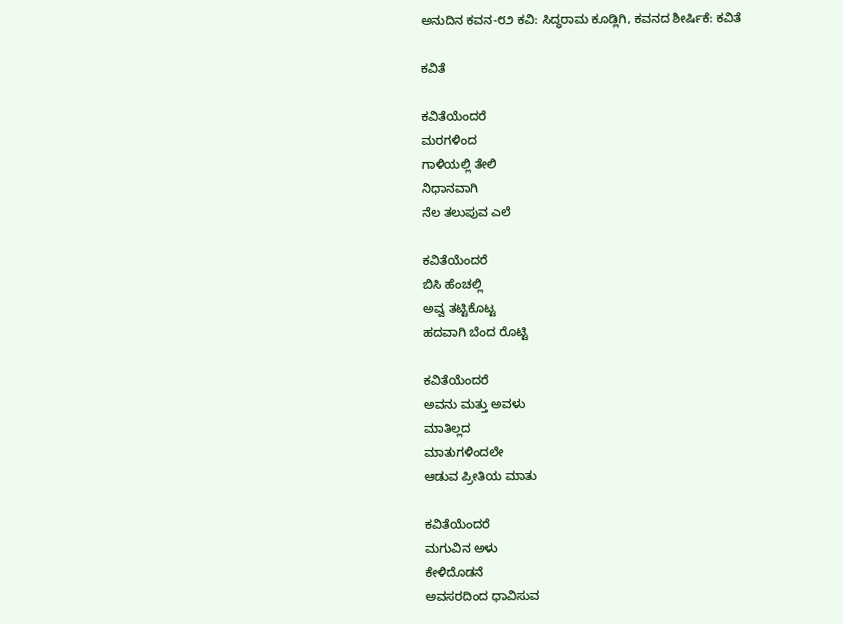ಅನುದಿನ ಕವನ-೮೨ ಕವಿ: ಸಿದ್ಧರಾಮ‌ ಕೂಡ್ಲಿಗಿ, ಕವನದ ಶೀರ್ಷಿಕೆ: ಕವಿತೆ

ಕವಿತೆ

ಕವಿತೆಯೆಂದರೆ
ಮರಗಳಿಂದ
ಗಾಳಿಯಲ್ಲಿ ತೇಲಿ
ನಿಧಾನವಾಗಿ
ನೆಲ ತಲುಪುವ ಎಲೆ

ಕವಿತೆಯೆಂದರೆ
ಬಿಸಿ ಹೆಂಚಲ್ಲಿ
ಅವ್ವ ತಟ್ಟಿಕೊಟ್ಟ
ಹದವಾಗಿ ಬೆಂದ ರೊಟ್ಟಿ

ಕವಿತೆಯೆಂದರೆ
ಅವನು ಮತ್ತು ಅವಳು
ಮಾತಿಲ್ಲದ
ಮಾತುಗಳಿಂದಲೇ
ಆಡುವ ಪ್ರೀತಿಯ ಮಾತು

ಕವಿತೆಯೆಂದರೆ
ಮಗುವಿನ ಅಳು
ಕೇಳಿದೊಡನೆ
ಅವಸರದಿಂದ ಧಾವಿಸುವ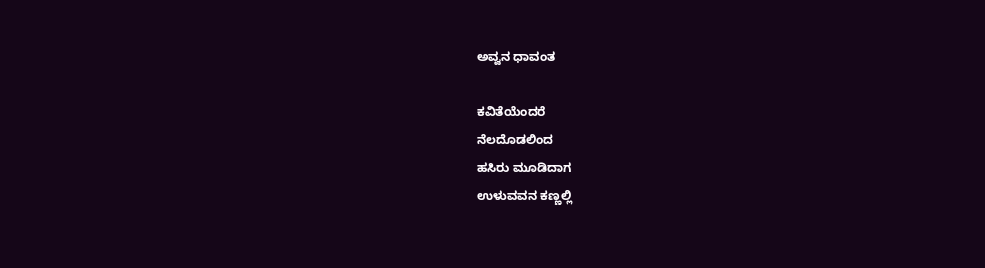ಅವ್ವನ ಧಾವಂತ

ಕವಿತೆಯೆಂದರೆ
ನೆಲದೊಡಲಿಂದ
ಹಸಿರು ಮೂಡಿದಾಗ
ಉಳುವವನ ಕಣ್ಣಲ್ಲಿ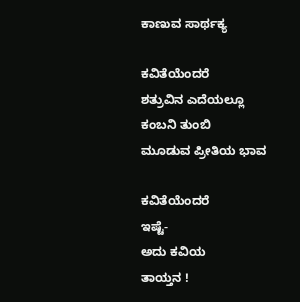ಕಾಣುವ ಸಾರ್ಥಕ್ಯ

ಕವಿತೆಯೆಂದರೆ
ಶತ್ರುವಿನ ಎದೆಯಲ್ಲೂ
ಕಂಬನಿ ತುಂಬಿ
ಮೂಡುವ ಪ್ರೀತಿಯ ಭಾವ

ಕವಿತೆಯೆಂದರೆ
ಇಷ್ಟೆ-
ಅದು ಕವಿಯ
ತಾಯ್ತನ !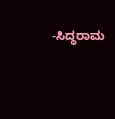-ಸಿದ್ಧರಾಮ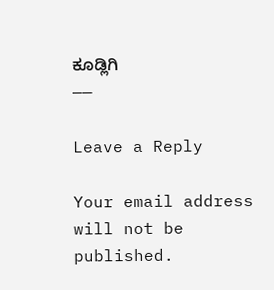ಕೂಡ್ಲಿಗಿ
——

Leave a Reply

Your email address will not be published.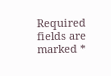Required fields are marked *